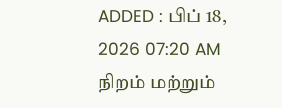ADDED : பிப் 18, 2026 07:20 AM
நிறம் மற்றும்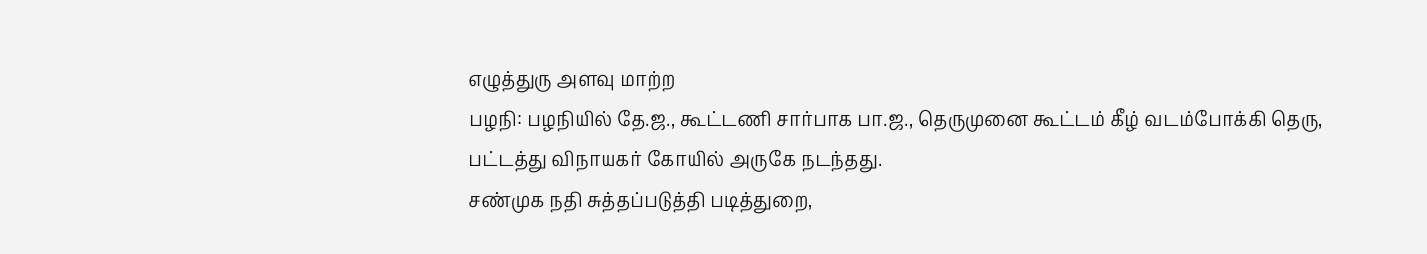எழுத்துரு அளவு மாற்ற
பழநி: பழநியில் தே.ஜ., கூட்டணி சார்பாக பா.ஜ., தெருமுனை கூட்டம் கீழ் வடம்போக்கி தெரு, பட்டத்து விநாயகர் கோயில் அருகே நடந்தது.
சண்முக நதி சுத்தப்படுத்தி படித்துறை,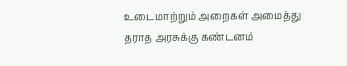உடைமாற்றும் அறைகள் அமைத்து தராத அரசுக்கு கண்டனம்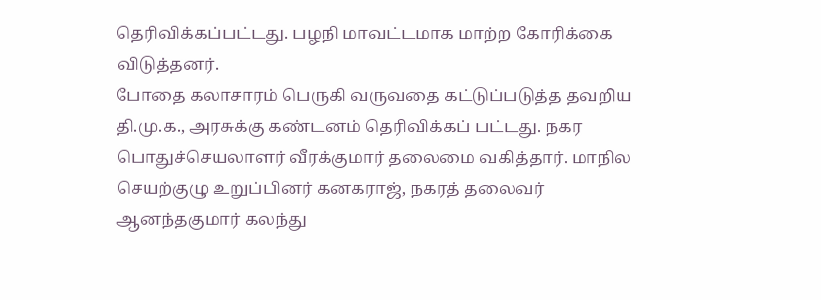தெரிவிக்கப்பட்டது. பழநி மாவட்டமாக மாற்ற கோரிக்கை விடுத்தனர்.
போதை கலாசாரம் பெருகி வருவதை கட்டுப்படுத்த தவறிய தி.மு.க., அரசுக்கு கண்டனம் தெரிவிக்கப் பட்டது. நகர பொதுச்செயலாளர் வீரக்குமார் தலைமை வகித்தார். மாநில செயற்குழு உறுப்பினர் கனகராஜ், நகரத் தலைவர் ஆனந்தகுமார் கலந்து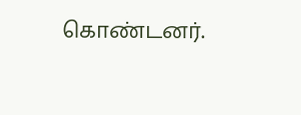கொண்டனர்.